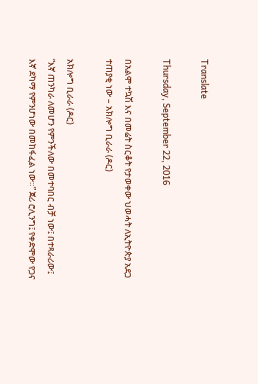Translate

Thursday, September 22, 2016

በአልሞ ተኳሽ እና በመሬት ስርቆት የታወቀው ህወሓት ለኢትዮጵያ አደጋ ተጠያቂ ነው – አክሎግ ቢራራ (ዶር)

አክሎግ ቢራራ (ዶር)
“እኛ ጠንካራ ለመሆን የምንችለው በመተባበር ብቻ ነው፤ በተጻራሪው፤ እኛ ደካማ የምንሆነው በመከፋፈል ነው።” ጀሪ ሮሊንግ፤ የቀድሞው የጋና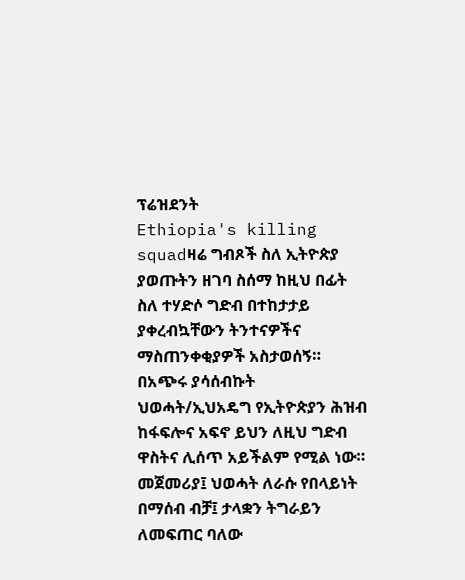ፕሬዝደንት
Ethiopia's killing squadዛሬ ግብጾች ስለ ኢትዮጵያ ያወጡትን ዘገባ ስሰማ ከዚህ በፊት ስለ ተሃድሶ ግድብ በተከታታይ ያቀረብኳቸውን ትንተናዎችና ማስጠንቀቂያዎች አስታወሰኝ። በአጭሩ ያሳሰብኩት ህወሓት/ኢህአዴግ የኢትዮጵያን ሕዝብ ከፋፍሎና አፍኖ ይህን ለዚህ ግድብ ዋስትና ሊሰጥ አይችልም የሚል ነው። መጀመሪያ፤ ህወሓት ለራሱ የበላይነት በማሰብ ብቻ፤ ታላቋን ትግራይን ለመፍጠር ባለው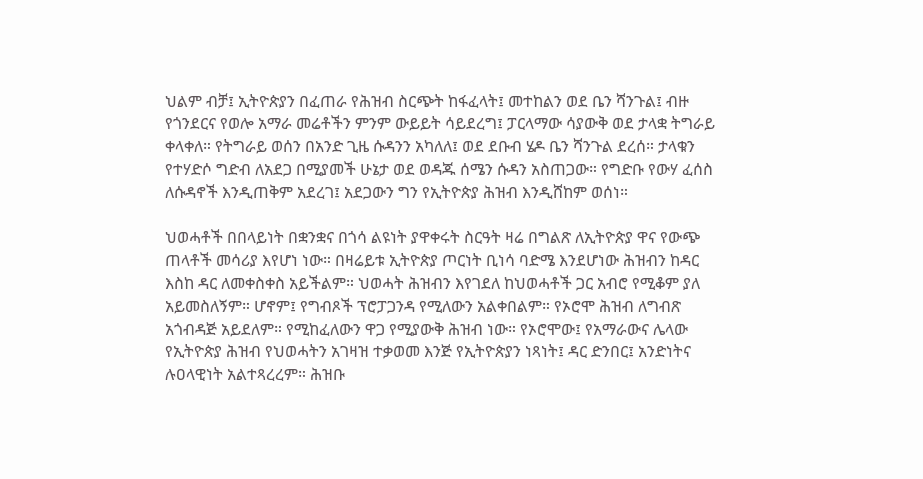ህልም ብቻ፤ ኢትዮጵያን በፈጠራ የሕዝብ ስርጭት ከፋፈላት፤ መተከልን ወደ ቤን ሻንጉል፤ ብዙ የጎንደርና የወሎ አማራ መሬቶችን ምንም ውይይት ሳይደረግ፤ ፓርላማው ሳያውቅ ወደ ታላቋ ትግራይ ቀላቀለ። የትግራይ ወሰን በአንድ ጊዜ ሱዳንን አካለለ፤ ወደ ደቡብ ሄዶ ቤን ሻንጉል ደረሰ። ታላቁን የተሃድሶ ግድብ ለአደጋ በሚያመች ሁኔታ ወደ ወዳጁ ሰሜን ሱዳን አስጠጋው። የግድቡ የውሃ ፈሰስ ለሱዳኖች እንዲጠቅም አደረገ፤ አደጋውን ግን የኢትዮጵያ ሕዝብ እንዲሸከም ወሰነ።

ህወሓቶች በበላይነት በቋንቋና በጎሳ ልዩነት ያዋቀሩት ስርዓት ዛሬ በግልጽ ለኢትዮጵያ ዋና የውጭ ጠላቶች መሳሪያ እየሆነ ነው። በዛሬይቱ ኢትዮጵያ ጦርነት ቢነሳ ባድሜ እንደሆነው ሕዝብን ከዳር እስከ ዳር ለመቀስቀስ አይችልም። ህወሓት ሕዝብን እየገደለ ከህወሓቶች ጋር አብሮ የሚቆም ያለ አይመስለኝም። ሆኖም፤ የግብጾች ፕሮፓጋንዳ የሚለውን አልቀበልም። የኦሮሞ ሕዝብ ለግብጽ አጎብዳጅ አይደለም። የሚከፈለውን ዋጋ የሚያውቅ ሕዝብ ነው። የኦሮሞው፤ የአማራውና ሌላው የኢትዮጵያ ሕዝብ የህወሓትን አገዛዝ ተቃወመ እንጅ የኢትዮጵያን ነጻነት፤ ዳር ድንበር፤ አንድነትና ሉዐላዊነት አልተጻረረም። ሕዝቡ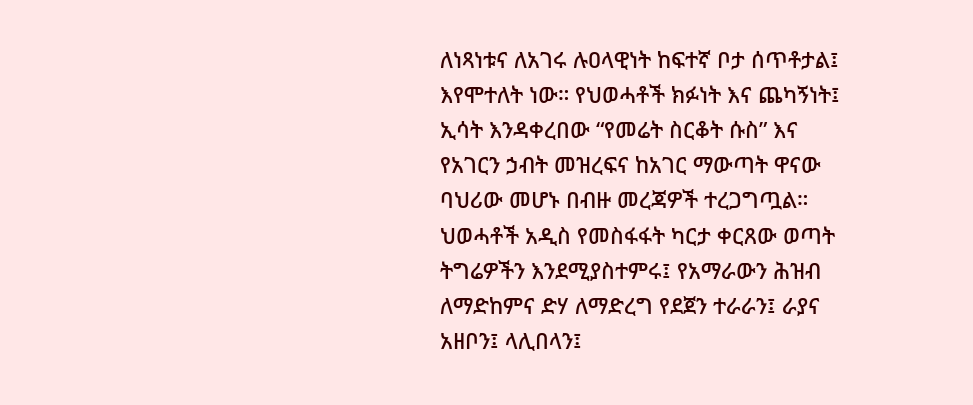ለነጻነቱና ለአገሩ ሉዐላዊነት ከፍተኛ ቦታ ሰጥቶታል፤ እየሞተለት ነው። የህወሓቶች ክፉነት እና ጨካኝነት፤ ኢሳት እንዳቀረበው “የመሬት ስርቆት ሱስ” እና የአገርን ኃብት መዝረፍና ከአገር ማውጣት ዋናው ባህሪው መሆኑ በብዙ መረጃዎች ተረጋግጧል። ህወሓቶች አዲስ የመስፋፋት ካርታ ቀርጸው ወጣት ትግሬዎችን እንደሚያስተምሩ፤ የአማራውን ሕዝብ ለማድከምና ድሃ ለማድረግ የደጀን ተራራን፤ ራያና አዘቦን፤ ላሊበላን፤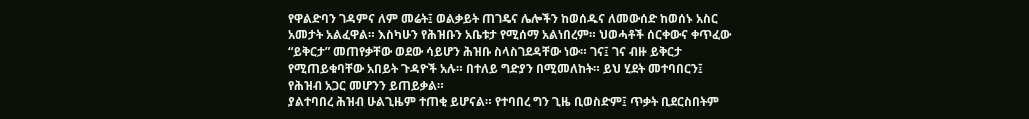የዋልድባን ገዳምና ለም መሬት፤ ወልቃይት ጠገዴና ሌሎችን ከወሰዱና ለመውሰድ ከወሰኑ አስር አመታት አልፈዋል። እስካሁን የሕዝቡን አቤቱታ የሚሰማ አልነበረም። ህወሓቶች ሰርቀውና ቀጥፈው “ይቅርታ” መጠየቃቸው ወደው ሳይሆን ሕዝቡ ስላስገደዳቸው ነው። ገና፤ ገና ብዙ ይቅርታ የሚጠይቁባቸው አበይት ጉዳዮች አሉ። በተለይ ግድያን በሚመለከት። ይህ ሂደት መተባበርን፤ የሕዝብ አጋር መሆንን ይጠይቃል።
ያልተባበረ ሕዝብ ሁልጊዜም ተጠቂ ይሆናል። የተባበረ ግን ጊዜ ቢወስድም፤ ጥቃት ቢደርስበትም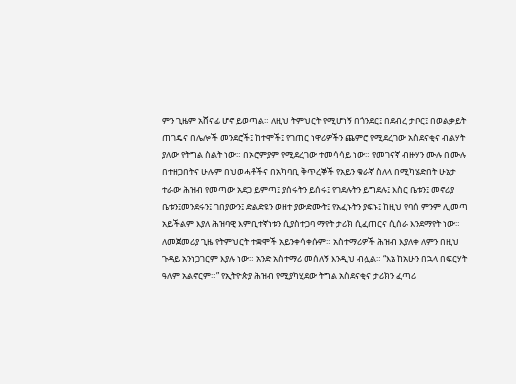ምን ጊዜም አሸናፊ ሆኖ ይወጣል። ለዚህ ትምህርት የሚሆነኝ በጎንደር፤ በደብረ ታቦር፤ በወልቃይት ጠገዴና በሌሎች መንደሮች፤ ከተሞች፤ የገጠር ነዋሪዎችን ጨምሮ የሚደረገው አስደናቂና ብልሃት ያለው የትግል ስልት ነው። በኦሮምያም የሚደረገው ተመሳሳይ ነው። የመገናኛ ብዙሃን ሙሉ በሙሉ በተዘጋበትና ሁሉም በህወሓቶችና በአካባቢ ቅጥረኞች የአይን ቁራኛ ስለላ በሚካሄድበት ሁኔታ ተራው ሕዝብ የመጣው አደጋ ይምጣ፤ ያሰሩትን ይሰሩ፤ የገደሉትን ይግደሉ፤ እስር ቤቱን፤ መኖሪያ ቤቱን፤መንደሩን፤ ገበያውን፤ ድልድዩን ወዘተ ያውድሙት፤ የአፈኑትን ያፍኑ፤ ከዚህ የባሰ ምንም ሊመጣ አይችልም እያለ ሕዝባዊ እምቢተኛነቱን ሲያስተጋባ ማየት ታሪክ ሲፈጠርና ሲሰራ እንደማየት ነው። ለመጀመሪያ ጊዜ የትምህርት ተቋሞች አይንቀሳቀሱም። አስተማሪዎች ሕዝብ እያለቀ ለምን በዚህ ጉዳይ አንነጋገርም እያሉ ነው። አንድ አስተማሪ መሰለኝ እንዲህ ብሏል። “እኔ ከአሁን በኋላ በፍርሃት ዓለም አልኖርም።” የኢትዮጵያ ሕዝብ የሚያካሂደው ትግል አስደናቂና ታሪክን ፈጣሪ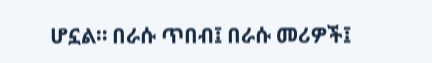ሆኗል። በራሱ ጥበብ፤ በራሱ መሪዎች፤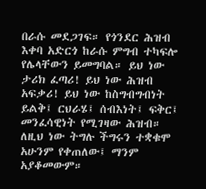በራሱ መደጋገፍ። የጎንደር ሕዝብ እቀባ አድርጎ ከራሱ ምግብ ተካፍሎ የሌላቸውን ይመግባል። ይህ ነው ታሪክ ፈጣሪ! ይህ ነው ሕዝብ አፍቃሪ! ይህ ነው ከስግብግብነት ይልቅ፤ ርህራሄ፤ ሰብእነት፤ ፍቅር፤ መንፈሳዊነት የሚገዛው ሕዝብ። ለዚህ ነው ትግሉ ችግሩን ተቋቁሞ አሁንም የቀጠለው፤ ማንም አያቆመውም።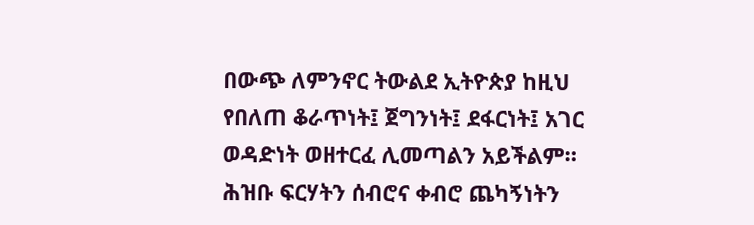በውጭ ለምንኖር ትውልደ ኢትዮጵያ ከዚህ የበለጠ ቆራጥነት፤ ጀግንነት፤ ደፋርነት፤ አገር ወዳድነት ወዘተርፈ ሊመጣልን አይችልም። ሕዝቡ ፍርሃትን ሰብሮና ቀብሮ ጨካኝነትን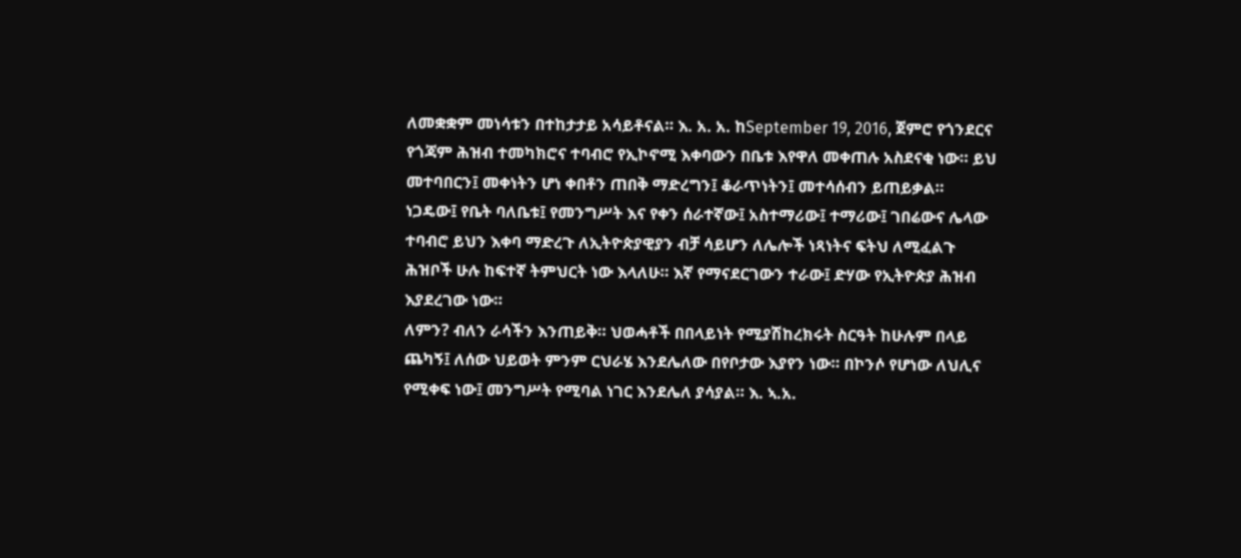ለመቋቋም መነሳቱን በተከታታይ አሳይቶናል። እ. አ. አ. ከSeptember 19, 2016, ጀምሮ የጎንደርና የጎጃም ሕዝብ ተመካክሮና ተባብሮ የኢኮኖሚ እቀባውን በቤቱ እየዋለ መቀጠሉ አስደናቂ ነው። ይህ መተባበርን፤ መቀነትን ሆነ ቀበቶን ጠበቅ ማድረግን፤ ቆራጥነትን፤ መተሳሰብን ይጠይቃል።
ነጋዴው፤ የቤት ባለቤቱ፤ የመንግሥት እና የቀን ሰራተኛው፤ አስተማሪው፤ ተማሪው፤ ገበሬውና ሌላው ተባብሮ ይህን እቀባ ማድረጉ ለኢትዮጵያዊያን ብቻ ሳይሆን ለሌሎች ነጻነትና ፍትህ ለሚፈልጉ ሕዝቦች ሁሉ ከፍተኛ ትምህርት ነው እላለሁ። እኛ የማናደርገውን ተራው፤ ድሃው የኢትዮጵያ ሕዝብ እያደረገው ነው።
ለምን? ብለን ራሳችን እንጠይቅ። ህወሓቶች በበላይነት የሚያሽከረክሩት ስርዓት ከሁሉም በላይ ጨካኝ፤ ለሰው ህይወት ምንም ርህራሄ እንደሌለው በየቦታው እያየን ነው። በኮንሶ የሆነው ለህሊና የሚቀፍ ነው፤ መንግሥት የሚባል ነገር እንደሌለ ያሳያል። እ. ኣ.አ.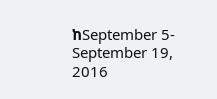ከSeptember 5-September 19, 2016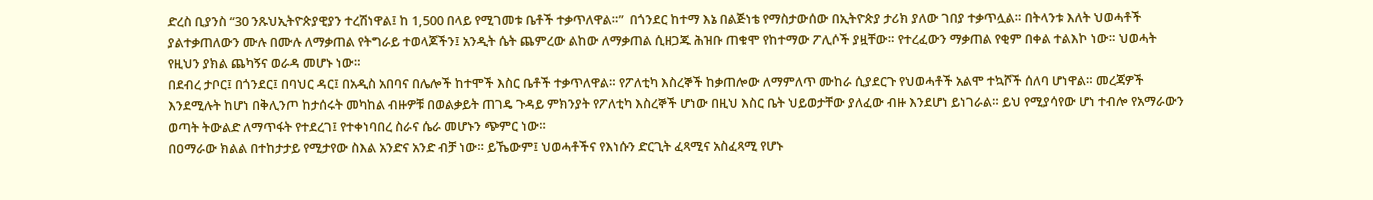ድረስ ቢያንስ “30 ንጹህኢትዮጵያዊያን ተረሽነዋል፤ ከ 1,500 በላይ የሚገመቱ ቤቶች ተቃጥለዋል።”  በጎንደር ከተማ እኔ በልጅነቴ የማስታውሰው በኢትዮጵያ ታሪክ ያለው ገበያ ተቃጥሏል። በትላንቱ እለት ህወሓቶች ያልተቃጠለውን ሙሉ በሙሉ ለማቃጠል የትግራይ ተወላጆችን፤ አንዲት ሴት ጨምረው ልከው ለማቃጠል ሲዘጋጁ ሕዝቡ ጠቁሞ የከተማው ፖሊሶች ያዟቸው። የተረፈውን ማቃጠል የቂም በቀል ተልእኮ ነው። ህወሓት የዚህን ያክል ጨካኝና ወራዳ መሆኑ ነው።
በደብረ ታቦር፤ በጎንደር፤ በባህር ዳር፤ በአዲስ አበባና በሌሎች ከተሞች እስር ቤቶች ተቃጥለዋል። የፖለቲካ እስረኞች ከቃጠሎው ለማምለጥ ሙከራ ሲያደርጉ የህወሓቶች አልሞ ተኳሾች ሰለባ ሆነዋል። መረጃዎች እንደሚሉት ከሆነ በቅሊንጦ ከታሰሩት መካከል ብዙዎቹ በወልቃይት ጠገዴ ጉዳይ ምክንያት የፖለቲካ እስረኞች ሆነው በዚህ እስር ቤት ህይወታቸው ያለፈው ብዙ እንደሆነ ይነገራል። ይህ የሚያሳየው ሆነ ተብሎ የአማራውን ወጣት ትውልድ ለማጥፋት የተደረገ፤ የተቀነባበረ ስራና ሴራ መሆኑን ጭምር ነው።
በዐማራው ክልል በተከታታይ የሚታየው ስእል አንድና አንድ ብቻ ነው። ይኼውም፤ ህወሓቶችና የእነሱን ድርጊት ፈጻሚና አስፈጻሚ የሆኑ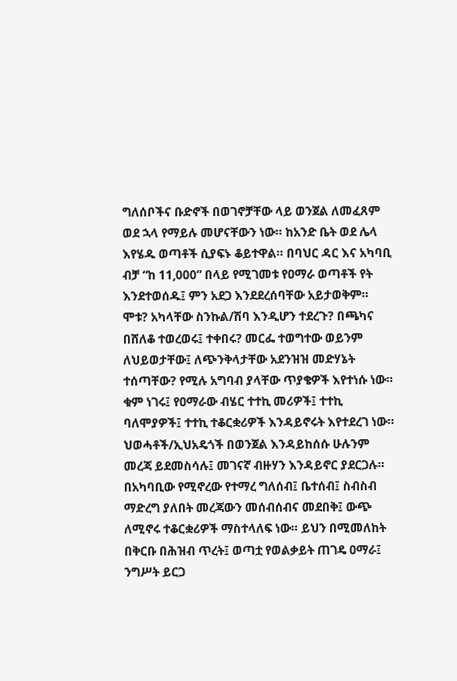ግለሰቦችና ቡድኖች በወገኖቻቸው ላይ ወንጀል ለመፈጸም ወደ ኋላ የማይሉ መሆናቸውን ነው። ከአንድ ቤት ወደ ሌላ እየሄዱ ወጣቶች ሲያፍኑ ቆይተዋል። በባህር ዳር እና አካባቢ ብቻ “ከ 11,000” በላይ የሚገመቱ የዐማራ ወጣቶች የት እንደተወሰዱ፤ ምን አደጋ እንደደረሰባቸው አይታወቅም። ሞቱ? አካላቸው ስንኩል/ሽባ እንዲሆን ተደረጉ? በጫካና በሸለቆ ተወረወሩ፤ ተቀበሩ? መርፌ ተወግተው ወይንም ለህይወታቸው፤ ለጭንቅላታቸው አደንዝዝ መድሃኔት ተሰጣቸው? የሚሉ አግባብ ያላቸው ጥያቄዎች እየተነሱ ነው። ቁም ነገሩ፤ የዐማራው ብሄር ተተኪ መሪዎች፤ ተተኪ ባለሞያዎች፤ ተተኪ ተቆርቋሪዎች እንዳይኖሩት እየተደረገ ነው።
ህወሓቶች/ኢህአዴጎች በወንጀል እንዳይከሰሱ ሁሉንም መረጃ ይደመስሳሉ፤ መገናኛ ብዙሃን እንዳይኖር ያደርጋሉ። በአካባቢው የሚኖረው የተማረ ግለሰብ፤ ቤተሰብ፤ ስብስብ ማድረግ ያለበት መረጃውን መሰብሰብና መደበቅ፤ ውጭ ለሚኖሩ ተቆርቋሪዎች ማስተላለፍ ነው። ይህን በሚመለከት በቅርቡ በሕዝብ ጥረት፤ ወጣቷ የወልቃይት ጠገዴ ዐማራ፤ ንግሥት ይርጋ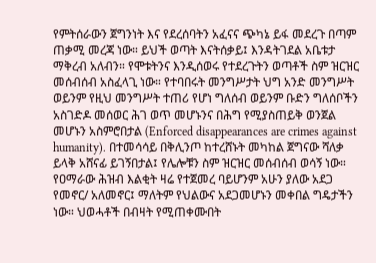የምትሰራውን ጀግንነት እና የደረሰባትን አፈናና ጭካኔ ይፋ መደረጉ በጣም ጠቃሚ መረጃ ነው። ይህች ወጣት እናትሰቃይ፤ እንዳትገደል አቤቱታ ማቅረብ አለብን። የሞቱትንና እንዲሰወሩ የተደረጉትን ወጣቶች ስም ዝርዝር መሰብሰብ አስፈላጊ ነው። የተባበሩት መንግሥታት ህግ አንድ መንግሥት ወይንም የዚህ መንግሥት ተጠሪ የሆነ ግለሰብ ወይንም ቡድን ግለሰቦችን አስገድዶ መሰወር ሕገ ወጥ መሆኑንና በሕግ የሚያስጠይቅ ወንጀል መሆኑን አስምሮበታል (Enforced disappearances are crimes against humanity). በተመሳሳይ በቅሊንጦ ከተረሸኑት መካከል ጀግናው ሻለቃ ይላቅ አሸናፊ ይገኝበታል፤ የሌሎቹን ስም ዝርዝር መሰብሰብ ወሳኝ ነው።
የዐማራው ሕዝብ እልቂት ዛሬ የተጀመረ ባይሆንም አሁን ያለው አደጋ የመኖር/ አለመኖር፤ ማለትም የህልውና አደጋመሆኑን መቀበል ግዴታችን ነው። ህወሓቶች በብዛት የሚጠቀሙበት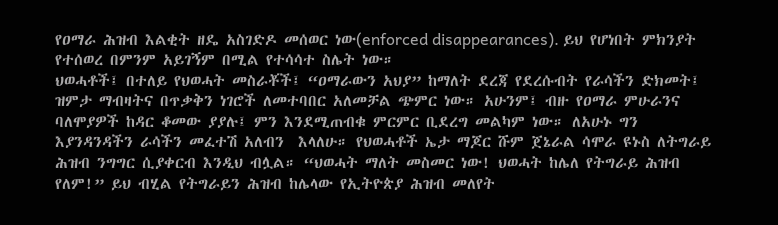የዐማራ ሕዝብ እልቂት ዘዴ አስገድዶ መሰወር ነው(enforced disappearances). ይህ የሆነበት ምክንያት የተሰወረ በምንም አይገኝም በሚል የተሳሳተ ስሌት ነው።
ህወሓቶች፤ በተለይ የህወሓት መስራቾች፤ “ዐማራውን አህያ” ከማለት ደረጃ የደረሱብት የራሳችን ድክመት፤ ዝምታ ማብዛትና በጥቃቅን ነገሮች ለመተባበር አለመቻል ጭምር ነው። አሁንም፤ ብዙ የዐማራ ምሁራንና ባለሞያዎች ከዳር ቆመው ያያሉ፤ ምን እንደሚጠብቁ ምርምር ቢደረግ መልካም ነው። ለአሁኑ ግን እያንዳንዳችን ራሳችን መፈተሽ አለብን  እላለሁ። የህወሓቶች ኤታ ማጆር ሹም ጀኔራል ሳሞራ ዩኑስ ለትግራይ ሕዝብ ንግግር ሲያቀርብ እንዲህ ብሏል። “ህወሓት ማለት መስመር ነው! ህወሓት ከሌለ የትግራይ ሕዝብ የለም!” ይህ ብሂል የትግራይን ሕዝብ ከሌላው የኢትዮጵያ ሕዝብ መለየት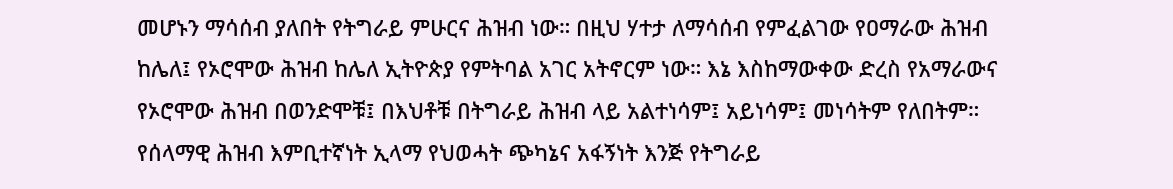መሆኑን ማሳሰብ ያለበት የትግራይ ምሁርና ሕዝብ ነው። በዚህ ሃተታ ለማሳሰብ የምፈልገው የዐማራው ሕዝብ ከሌለ፤ የኦሮሞው ሕዝብ ከሌለ ኢትዮጵያ የምትባል አገር አትኖርም ነው። እኔ እስከማውቀው ድረስ የአማራውና የኦሮሞው ሕዝብ በወንድሞቹ፤ በእህቶቹ በትግራይ ሕዝብ ላይ አልተነሳም፤ አይነሳም፤ መነሳትም የለበትም። የሰላማዊ ሕዝብ እምቢተኛነት ኢላማ የህወሓት ጭካኔና አፋኝነት እንጅ የትግራይ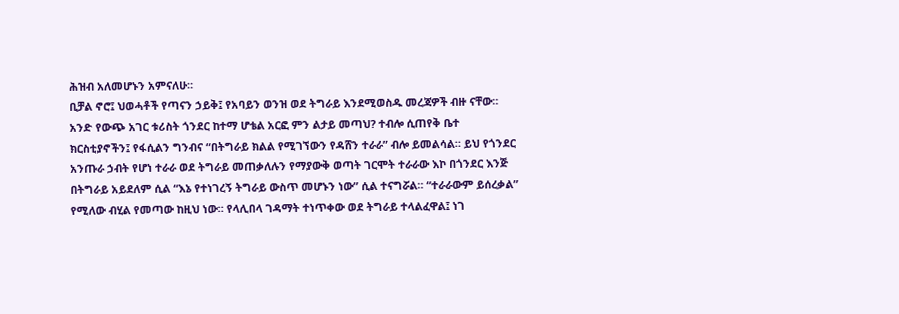ሕዝብ አለመሆኑን አምናለሁ።
ቢቻል ኖሮ፤ ህወሓቶች የጣናን ኃይቅ፤ የአባይን ወንዝ ወደ ትግራይ እንደሚወስዱ መረጃዎች ብዙ ናቸው። አንድ የውጭ አገር ቱሪስት ጎንደር ከተማ ሆቴል አርፎ ምን ልታይ መጣህ? ተብሎ ሲጠየቅ ቤተ ክርስቲያኖችን፤ የፋሲልን ግንብና “በትግራይ ክልል የሚገኘውን የዳሸን ተራራ” ብሎ ይመልሳል። ይህ የጎንደር አንጡራ ኃብት የሆነ ተራራ ወደ ትግራይ መጠቃለሉን የማያውቅ ወጣት ገርሞት ተራራው እኮ በጎንደር እንጅ በትግራይ አይደለም ሲል “እኔ የተነገረኝ ትግራይ ውስጥ መሆኑን ነው” ሲል ተናግሯል። “ተራራውም ይሰረቃል” የሚለው ብሂል የመጣው ከዚህ ነው። የላሊበላ ገዳማት ተነጥቀው ወደ ትግራይ ተላልፈዋል፤ ነገ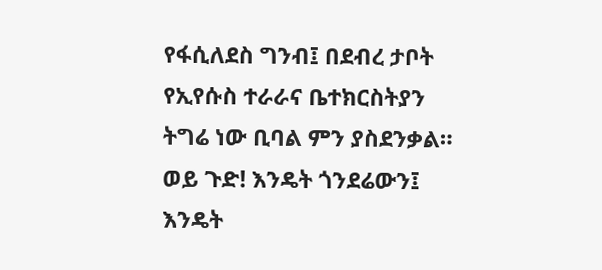የፋሲለደስ ግንብ፤ በደብረ ታቦት የኢየሱስ ተራራና ቤተክርስትያን ትግሬ ነው ቢባል ምን ያስደንቃል። ወይ ጉድ! እንዴት ጎንደሬውን፤ እንዴት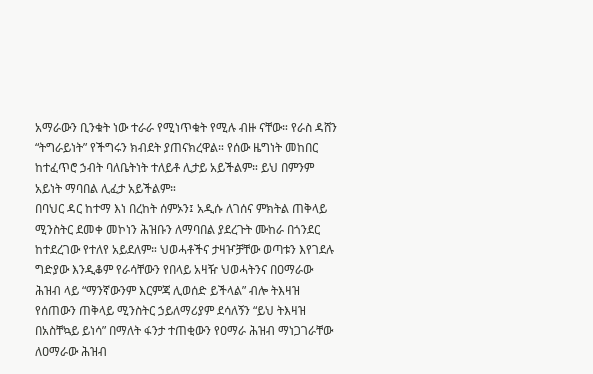አማራውን ቢንቁት ነው ተራራ የሚነጥቁት የሚሉ ብዙ ናቸው። የራስ ዳሸን “ትግራይነት” የችግሩን ክብደት ያጠናክረዋል። የሰው ዜግነት መከበር ከተፈጥሮ ኃብት ባለቤትነት ተለይቶ ሊታይ አይችልም። ይህ በምንም አይነት ማባበል ሊፈታ አይችልም።
በባህር ዳር ከተማ እነ በረከት ሰምኦን፤ አዲሱ ለገሰና ምክትል ጠቅላይ ሚንስትር ደመቀ መኮነን ሕዝቡን ለማባበል ያደረጉት ሙከራ በጎንደር ከተደረገው የተለየ አይደለም። ህወሓቶችና ታዛዦቻቸው ወጣቱን እየገደሉ ግድያው እንዲቆም የራሳቸውን የበላይ አዛዥ ህወሓትንና በዐማራው ሕዝብ ላይ “ማንኛውንም እርምጃ ሊወሰድ ይችላል” ብሎ ትእዛዝ የሰጠውን ጠቅላይ ሚንስትር ኃይለማሪያም ደሳለኝን “ይህ ትእዛዝ በአስቸኳይ ይነሳ” በማለት ፋንታ ተጠቂውን የዐማራ ሕዝብ ማነጋገራቸው ለዐማራው ሕዝብ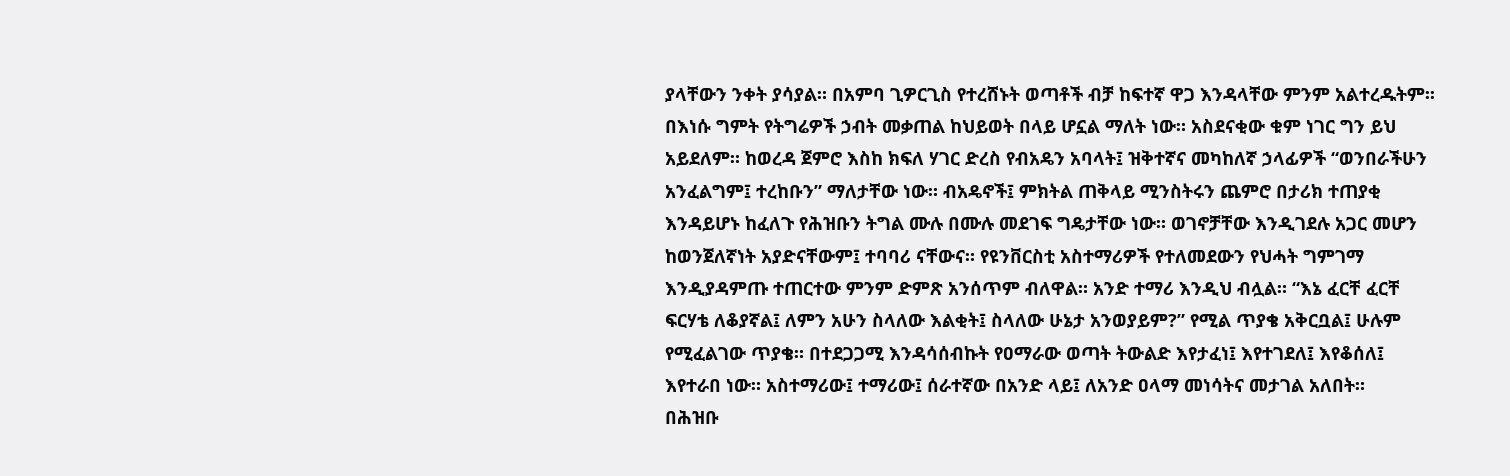ያላቸውን ንቀት ያሳያል። በአምባ ጊዎርጊስ የተረሸኑት ወጣቶች ብቻ ከፍተኛ ዋጋ እንዳላቸው ምንም አልተረዱትም፡፡ በእነሱ ግምት የትግሬዎች ኃብት መቃጠል ከህይወት በላይ ሆኗል ማለት ነው። አስደናቂው ቁም ነገር ግን ይህ አይደለም። ከወረዳ ጀምሮ እስከ ክፍለ ሃገር ድረስ የብአዴን አባላት፤ ዝቅተኛና መካከለኛ ኃላፊዎች “ወንበራችሁን አንፈልግም፤ ተረከቡን” ማለታቸው ነው። ብአዴኖች፤ ምክትል ጠቅላይ ሚንስትሩን ጨምሮ በታሪክ ተጠያቂ እንዳይሆኑ ከፈለጉ የሕዝቡን ትግል ሙሉ በሙሉ መደገፍ ግዴታቸው ነው። ወገኖቻቸው እንዲገደሉ አጋር መሆን ከወንጀለኛነት አያድናቸውም፤ ተባባሪ ናቸውና። የዩንቨርስቲ አስተማሪዎች የተለመደውን የህሓት ግምገማ እንዲያዳምጡ ተጠርተው ምንም ድምጽ አንሰጥም ብለዋል። አንድ ተማሪ እንዲህ ብሏል። “እኔ ፈርቸ ፈርቸ ፍርሃቴ ለቆያኛል፤ ለምን አሁን ስላለው እልቂት፤ ስላለው ሁኔታ አንወያይም?” የሚል ጥያቄ አቅርቧል፤ ሁሉም የሚፈልገው ጥያቄ። በተደጋጋሚ እንዳሳሰብኩት የዐማራው ወጣት ትውልድ እየታፈነ፤ እየተገደለ፤ እየቆሰለ፤ እየተራበ ነው። አስተማሪው፤ ተማሪው፤ ሰራተኛው በአንድ ላይ፤ ለአንድ ዐላማ መነሳትና መታገል አለበት።
በሕዝቡ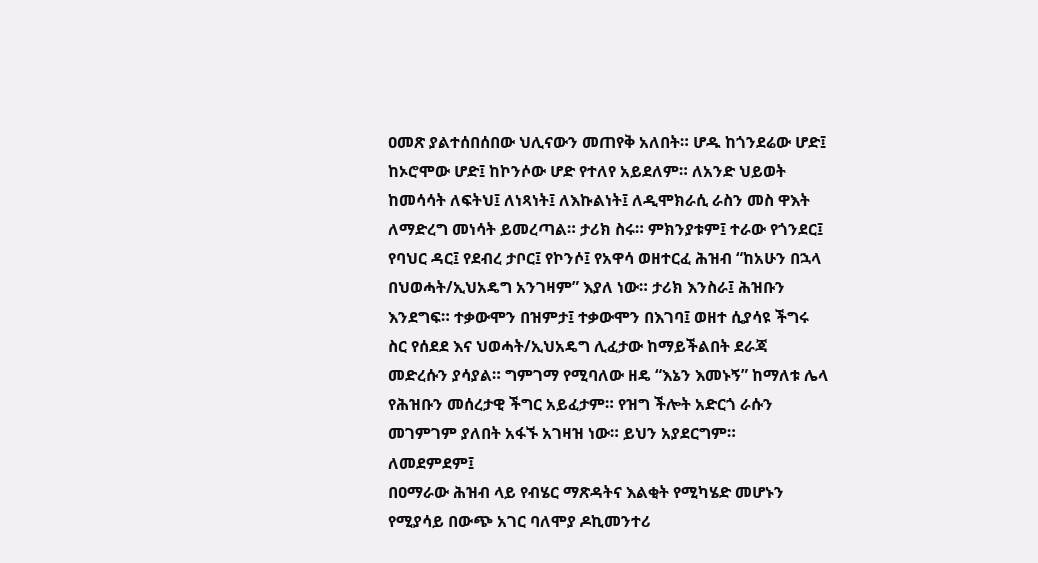ዐመጽ ያልተሰበሰበው ህሊናውን መጠየቅ አለበት። ሆዱ ከጎንደሬው ሆድ፤ ከኦሮሞው ሆድ፤ ከኮንሶው ሆድ የተለየ አይደለም። ለአንድ ህይወት ከመሳሳት ለፍትህ፤ ለነጻነት፤ ለእኩልነት፤ ለዲሞክራሲ ራስን መስ ዋእት ለማድረግ መነሳት ይመረጣል። ታሪክ ስሩ። ምክንያቱም፤ ተራው የጎንደር፤ የባህር ዳር፤ የደብረ ታቦር፤ የኮንሶ፤ የአዋሳ ወዘተርፈ ሕዝብ “ከአሁን በኋላ በህወሓት/ኢህአዴግ አንገዛም” እያለ ነው። ታሪክ እንስራ፤ ሕዝቡን እንደግፍ። ተቃውሞን በዝምታ፤ ተቃውሞን በእገባ፤ ወዘተ ሲያሳዩ ችግሩ ስር የሰደደ እና ህወሓት/ኢህአዴግ ሊፈታው ከማይችልበት ደራጃ መድረሱን ያሳያል። ግምገማ የሚባለው ዘዴ “እኔን እመኑኝ” ከማለቱ ሌላ የሕዝቡን መሰረታዊ ችግር አይፈታም። የዝግ ችሎት አድርጎ ራሱን መገምገም ያለበት አፋኙ አገዛዝ ነው። ይህን አያደርግም።
ለመደምደም፤
በዐማራው ሕዝብ ላይ የብሄር ማጽዳትና እልቂት የሚካሄድ መሆኑን የሚያሳይ በውጭ አገር ባለሞያ ዶኪመንተሪ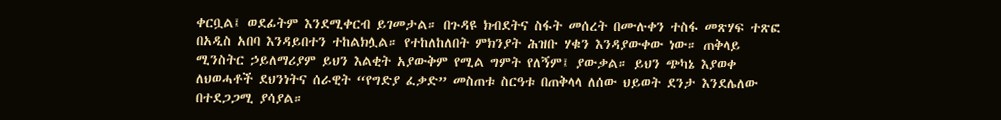ቀርቧል፤ ወደፊትም እንደሚቀርብ ይገመታል። በጉዳዩ ክብደትና ስፋት መሰረት በሙሉቀን ተስፋ መጽሃፍ ተጽፎ በአዲስ አበባ እንዳይበተን ተከልክሏል። የተከለከለበት ምክንያት ሕዝቡ ሃቁን እንዳያውቀው ነው። ጠቅላይ ሚንስትር ኃይለማሪያም ይህን እልቂት አያውቅም የሚል ግምት የለኝም፤ ያውቃል። ይህን ጭካኔ እያወቀ ለህወሓቶች ደህንነትና ሰራዊት “የግድያ ፈቃድ” መስጠቱ ስርዓቱ በጠቅላላ ለሰው ህይወት ደንታ እንደሌለው በተደጋጋሚ ያሳያል።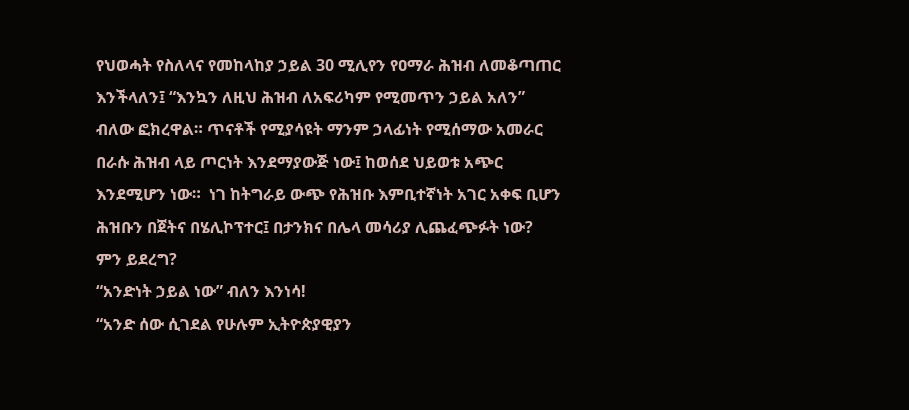የህወሓት የስለላና የመከላከያ ኃይል 30 ሚሊየን የዐማራ ሕዝብ ለመቆጣጠር እንችላለን፤ “እንኳን ለዚህ ሕዝብ ለአፍሪካም የሚመጥን ኃይል አለን” ብለው ፎክረዋል። ጥናቶች የሚያሳዩት ማንም ኃላፊነት የሚሰማው አመራር በራሱ ሕዝብ ላይ ጦርነት እንደማያውጅ ነው፤ ከወሰደ ህይወቱ አጭር እንደሚሆን ነው።  ነገ ከትግራይ ውጭ የሕዝቡ እምቢተኛነት አገር አቀፍ ቢሆን ሕዝቡን በጀትና በሄሊኮፕተር፤ በታንክና በሌላ መሳሪያ ሊጨፈጭፉት ነው?
ምን ይደረግ?
“አንድነት ኃይል ነው” ብለን እንነሳ!
“አንድ ሰው ሲገደል የሁሉም ኢትዮጵያዊያን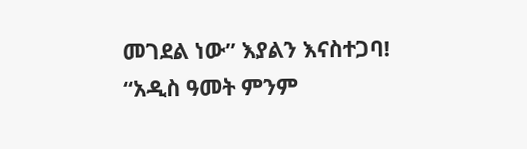መገደል ነው” እያልን እናስተጋባ!
“አዲስ ዓመት ምንም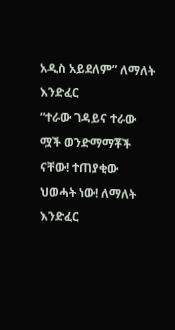አዲስ አይደለም” ለማለት እንድፈር
“ተራው ገዳይና ተራው ሟች ወንድማማቾች ናቸው! ተጠያቂው ህወሓት ነው! ለማለት እንድፈር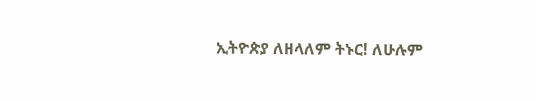ኢትዮጵያ ለዘላለም ትኑር! ለሁሉም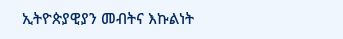ኢትዮጵያዊያን መብትና እኩልነት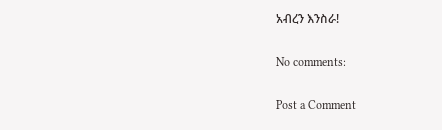አብረን እንስራ!

No comments:

Post a Comment